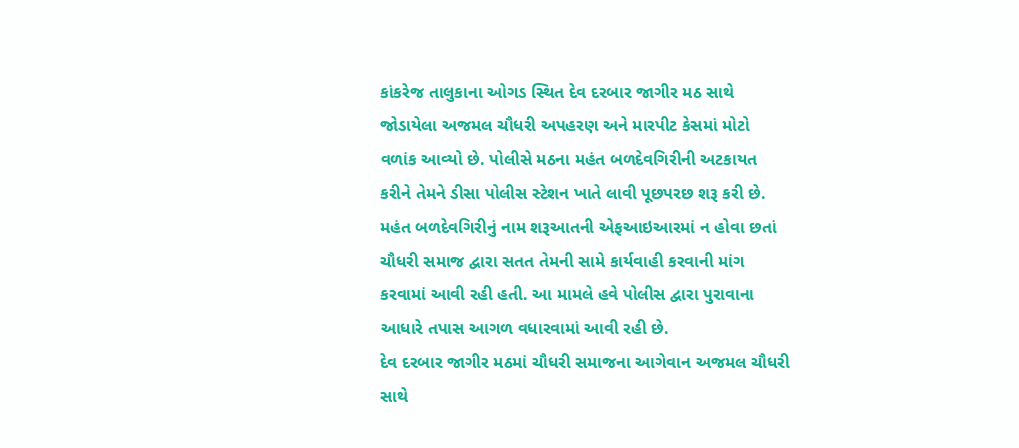કાંકરેજ તાલુકાના ઓગડ સ્થિત દેવ દરબાર જાગીર મઠ સાથે જોડાયેલા અજમલ ચૌધરી અપહરણ અને મારપીટ કેસમાં મોટો વળાંક આવ્યો છે. પોલીસે મઠના મહંત બળદેવગિરીની અટકાયત કરીને તેમને ડીસા પોલીસ સ્ટેશન ખાતે લાવી પૂછપરછ શરૂ કરી છે. મહંત બળદેવગિરીનું નામ શરૂઆતની એફઆઇઆરમાં ન હોવા છતાં ચૌધરી સમાજ દ્વારા સતત તેમની સામે કાર્યવાહી કરવાની માંગ કરવામાં આવી રહી હતી. આ મામલે હવે પોલીસ દ્વારા પુરાવાના આધારે તપાસ આગળ વધારવામાં આવી રહી છે.
દેવ દરબાર જાગીર મઠમાં ચૌધરી સમાજના આગેવાન અજમલ ચૌધરી સાથે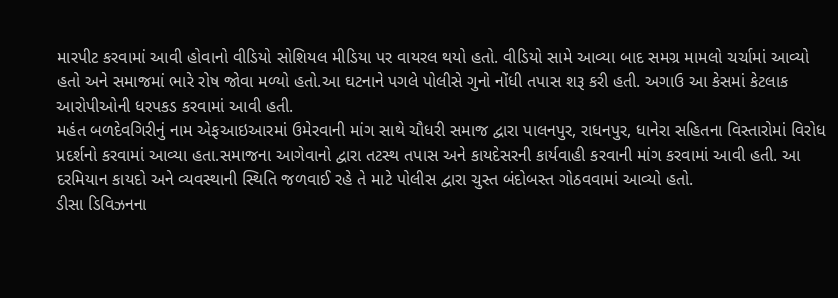મારપીટ કરવામાં આવી હોવાનો વીડિયો સોશિયલ મીડિયા પર વાયરલ થયો હતો. વીડિયો સામે આવ્યા બાદ સમગ્ર મામલો ચર્ચામાં આવ્યો હતો અને સમાજમાં ભારે રોષ જોવા મળ્યો હતો.આ ઘટનાને પગલે પોલીસે ગુનો નોંધી તપાસ શરૂ કરી હતી. અગાઉ આ કેસમાં કેટલાક આરોપીઓની ધરપકડ કરવામાં આવી હતી.
મહંત બળદેવગિરીનું નામ એફઆઇઆરમાં ઉમેરવાની માંગ સાથે ચૌધરી સમાજ દ્વારા પાલનપુર, રાધનપુર, ધાનેરા સહિતના વિસ્તારોમાં વિરોધ પ્રદર્શનો કરવામાં આવ્યા હતા.સમાજના આગેવાનો દ્વારા તટસ્થ તપાસ અને કાયદેસરની કાર્યવાહી કરવાની માંગ કરવામાં આવી હતી. આ દરમિયાન કાયદો અને વ્યવસ્થાની સ્થિતિ જળવાઈ રહે તે માટે પોલીસ દ્વારા ચુસ્ત બંદોબસ્ત ગોઠવવામાં આવ્યો હતો.
ડીસા ડિવિઝનના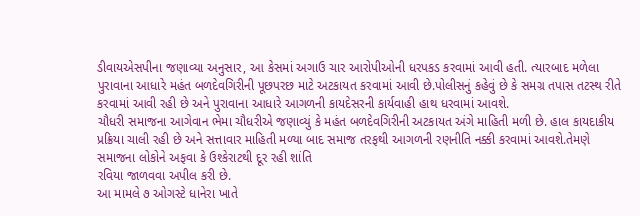ડીવાયએસપીના જણાવ્યા અનુસાર, આ કેસમાં અગાઉ ચાર આરોપીઓની ધરપકડ કરવામાં આવી હતી. ત્યારબાદ મળેલા પુરાવાના આધારે મહંત બળદેવગિરીની પૂછપરછ માટે અટકાયત કરવામાં આવી છે.પોલીસનું કહેવું છે કે સમગ્ર તપાસ તટસ્થ રીતે કરવામાં આવી રહી છે અને પુરાવાના આધારે આગળની કાયદેસરની કાર્યવાહી હાથ ધરવામાં આવશે.
ચૌધરી સમાજના આગેવાન ભેમા ચૌધરીએ જણાવ્યું કે મહંત બળદેવગિરીની અટકાયત અંગે માહિતી મળી છે. હાલ કાયદાકીય પ્રક્રિયા ચાલી રહી છે અને સત્તાવાર માહિતી મળ્યા બાદ સમાજ તરફથી આગળની રણનીતિ નક્કી કરવામાં આવશે.તેમણે સમાજના લોકોને અફવા કે ઉશ્કેરાટથી દૂર રહી શાંતિ
રવિયા જાળવવા અપીલ કરી છે.
આ મામલે ૭ ઓગસ્ટે ધાનેરા ખાતે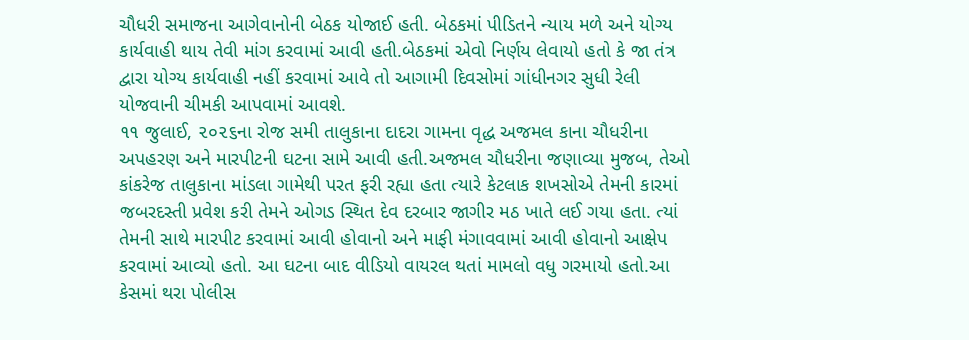ચૌધરી સમાજના આગેવાનોની બેઠક યોજાઈ હતી. બેઠકમાં પીડિતને ન્યાય મળે અને યોગ્ય કાર્યવાહી થાય તેવી માંગ કરવામાં આવી હતી.બેઠકમાં એવો નિર્ણય લેવાયો હતો કે જા તંત્ર દ્વારા યોગ્ય કાર્યવાહી નહીં કરવામાં આવે તો આગામી દિવસોમાં ગાંધીનગર સુધી રેલી યોજવાની ચીમકી આપવામાં આવશે.
૧૧ જુલાઈ, ૨૦૨૬ના રોજ સમી તાલુકાના દાદરા ગામના વૃદ્ધ અજમલ કાના ચૌધરીના અપહરણ અને મારપીટની ઘટના સામે આવી હતી.અજમલ ચૌધરીના જણાવ્યા મુજબ, તેઓ કાંકરેજ તાલુકાના માંડલા ગામેથી પરત ફરી રહ્યા હતા ત્યારે કેટલાક શખસોએ તેમની કારમાં જબરદસ્તી પ્રવેશ કરી તેમને ઓગડ સ્થિત દેવ દરબાર જાગીર મઠ ખાતે લઈ ગયા હતા. ત્યાં તેમની સાથે મારપીટ કરવામાં આવી હોવાનો અને માફી મંગાવવામાં આવી હોવાનો આક્ષેપ કરવામાં આવ્યો હતો. આ ઘટના બાદ વીડિયો વાયરલ થતાં મામલો વધુ ગરમાયો હતો.આ કેસમાં થરા પોલીસ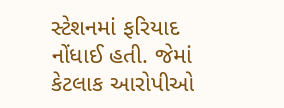સ્ટેશનમાં ફરિયાદ નોંધાઈ હતી. જેમાં કેટલાક આરોપીઓ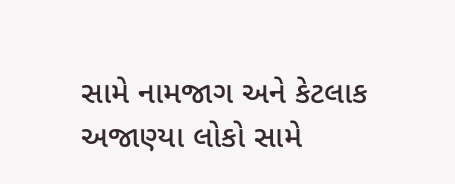સામે નામજાગ અને કેટલાક અજાણ્યા લોકો સામે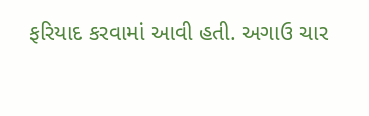ફરિયાદ કરવામાં આવી હતી. અગાઉ ચાર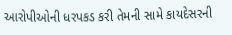આરોપીઓની ધરપકડ કરી તેમની સામે કાયદેસરની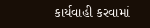કાર્યવાહી કરવામાં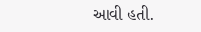આવી હતી.